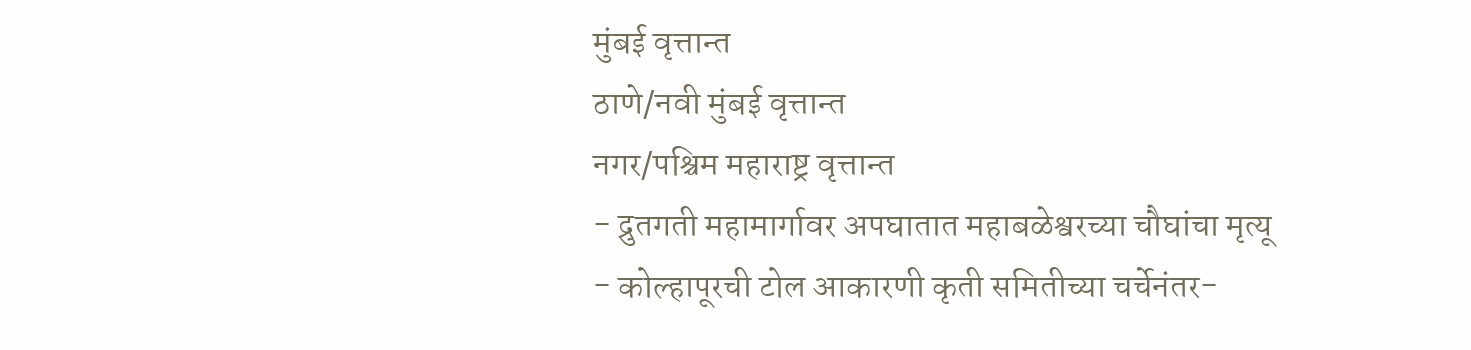मुंबई वृत्तान्त
ठाणे/नवी मुंबई वृत्तान्त
नगर/पश्चिम महाराष्ट्र वृत्तान्त
- द्रुतगती महामार्गावर अपघातात महाबळेश्वरच्या चौघांचा मृत्यू
- कोल्हापूरची टोल आकारणी कृती समितीच्या चर्चेनंतर-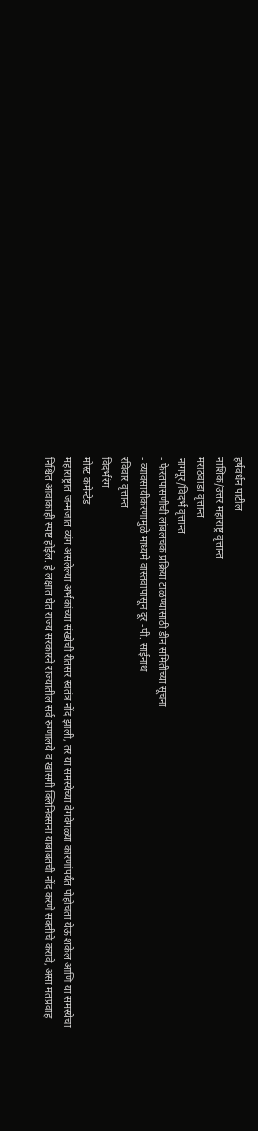हर्षवर्धन पाटील
नाशिक/उत्तर महाराष्ट्र वृत्तान्त
मराठवाडा वृत्तान्त
नागपूर/विदर्भ वृत्तान्त
- फेरतपासणीची लांबलचक प्रक्रिया टाळण्यासाठी डीन समितीच्या सूचना
- व्यावसायीकरणामुळे माध्यमे वास्तवापासून दूर -पी. साईनाथ
रविवार वृत्तान्त
विदर्भरंग
मोस्ट कमेन्टेड
महाराष्ट्रात जन्मजात व्यंग असलेल्या अर्भकांच्या संख्येची रीतसर स्वतंत्र नोंद झाली, तर या समस्येच्या वेगवेगळ्या कारणांपर्यंत पोहोचता येऊ शकेल आणि या समस्येचा निश्चित आवाकाही स्पष्ट होईल. हे लक्षात घेत राज्य सरकारने राज्यातील सर्व रुग्णालये व खासगी क्लिनिक्सना याबाबतची नोंद करणे सक्तीचे करावे, असा मतप्रवाह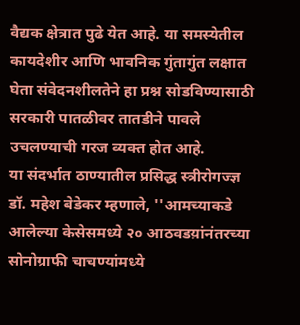वैद्यक क्षेत्रात पुढे येत आहे. या समस्येतील कायदेशीर आणि भावनिक गुंतागुंत लक्षात घेता संवेदनशीलतेने हा प्रश्न सोडविण्यासाठी सरकारी पातळीवर तातडीने पावले उचलण्याची गरज व्यक्त होत आहे.
या संदर्भात ठाण्यातील प्रसिद्ध स्त्रीरोगज्ज्ञ डॉ. महेश बेडेकर म्हणाले, ''आमच्याकडे आलेल्या केसेसमध्ये २० आठवडय़ांनंतरच्या सोनोग्राफी चाचण्यांमध्ये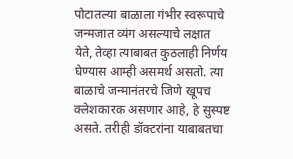पोटातल्या बाळाला गंभीर स्वरूपाचे जन्मजात व्यंग असल्याचे लक्षात येते, तेव्हा त्याबाबत कुठलाही निर्णय घेण्यास आम्ही असमर्थ असतो. त्या बाळाचे जन्मानंतरचे जिणे खूपच क्लेशकारक असणार आहे, हे सुस्पष्ट असते. तरीही डॉक्टरांना याबाबतचा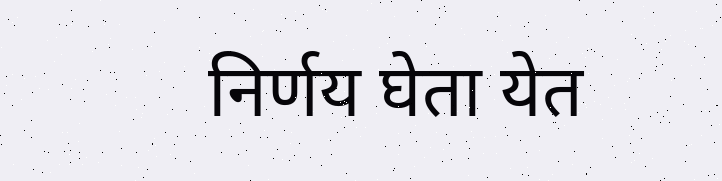निर्णय घेता येत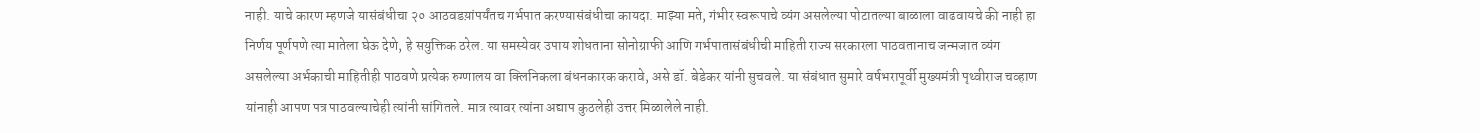नाही. याचे कारण म्हणजे यासंबंधीचा २० आठवडय़ांपर्यंतच गर्भपात करण्यासंबंधीचा कायदा. माझ्या मते, गंभीर स्वरूपाचे व्यंग असलेल्या पोटातल्या बाळाला वाढवायचे की नाही हा निर्णय पूर्णपणे त्या मातेला घेऊ देणे, हे सयुक्तिक ठरेल. या समस्येवर उपाय शोधताना सोनोग्राफी आणि गर्भपातासंबंधीची माहिती राज्य सरकारला पाठवतानाच जन्मजात व्यंग असलेल्या अर्भकाची माहितीही पाठवणे प्रत्येक रुग्णालय वा क्लिनिकला बंधनकारक करावे, असे डॉ. बेडेकर यांनी सुचवले. या संबंधात सुमारे वर्षभरापूर्वी मुख्यमंत्री पृथ्वीराज चव्हाण यांनाही आपण पत्र पाठवल्याचेही त्यांनी सांगितले. मात्र त्यावर त्यांना अद्याप कुठलेही उत्तर मिळालेले नाही.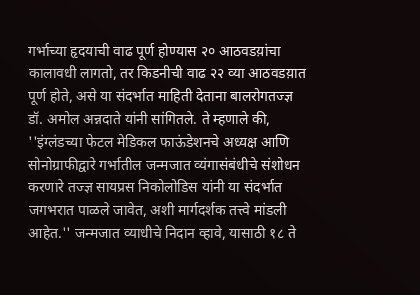गर्भाच्या हृदयाची वाढ पूर्ण होण्यास २० आठवडय़ांचा कालावधी लागतो, तर किडनीची वाढ २२ व्या आठवडय़ात पूर्ण होते, असे या संदर्भात माहिती देताना बालरोगतज्ज्ञ डॉ. अमोल अन्नदाते यांनी सांगितले. ते म्हणाले की, ''इंग्लंडच्या फेटल मेडिकल फाऊंडेशनचे अध्यक्ष आणि सोनोग्राफीद्वारे गर्भातील जन्मजात व्यंगासंबंधीचे संशोधन करणारे तज्ज्ञ सायप्रस निकोलोडिस यांनी या संदर्भात जगभरात पाळले जावेत, अशी मार्गदर्शक तत्त्वे मांडली आहेत.'' जन्मजात व्याधीचे निदान व्हावे, यासाठी १८ ते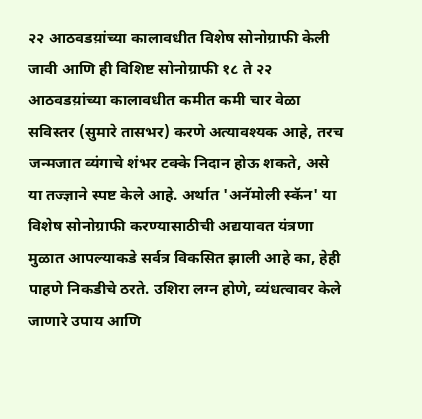२२ आठवडय़ांच्या कालावधीत विशेष सोनोग्राफी केली जावी आणि ही विशिष्ट सोनोग्राफी १८ ते २२ आठवडय़ांच्या कालावधीत कमीत कमी चार वेळा सविस्तर (सुमारे तासभर) करणे अत्यावश्यक आहे, तरच जन्मजात व्यंगाचे शंभर टक्के निदान होऊ शकते, असे या तज्ज्ञाने स्पष्ट केले आहे. अर्थात 'अनॅमोली स्कॅन' या विशेष सोनोग्राफी करण्यासाठीची अद्ययावत यंत्रणा मुळात आपल्याकडे सर्वत्र विकसित झाली आहे का, हेही पाहणे निकडीचे ठरते. उशिरा लग्न होणे, व्यंधत्वावर केले जाणारे उपाय आणि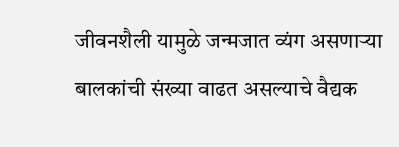जीवनशैली यामुळे जन्मजात व्यंग असणाऱ्या बालकांची संख्या वाढत असल्याचे वैद्यक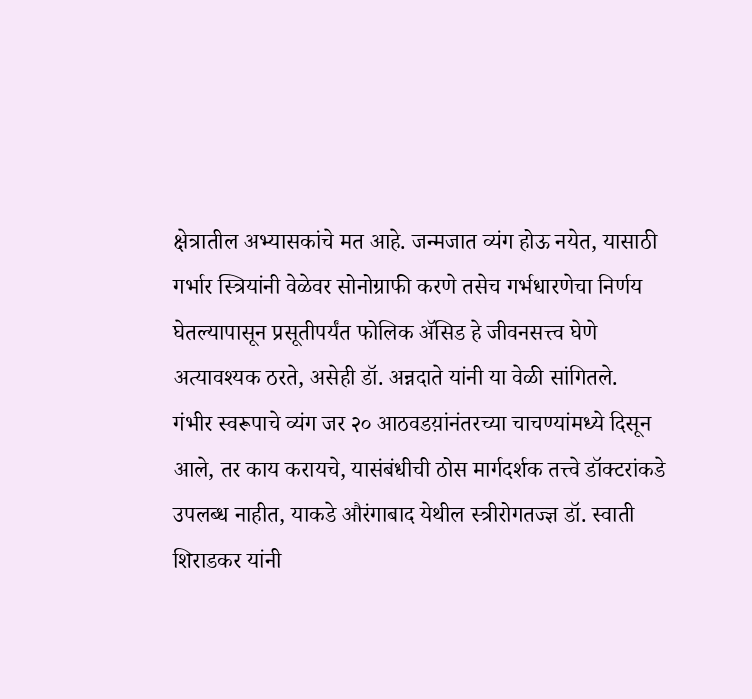क्षेत्रातील अभ्यासकांचे मत आहे. जन्मजात व्यंग होऊ नयेत, यासाठी गर्भार स्त्रियांनी वेळेवर सोनोग्राफी करणे तसेच गर्भधारणेचा निर्णय घेतल्यापासून प्रसूतीपर्यंत फोलिक ॲसिड हे जीवनसत्त्व घेणे अत्यावश्यक ठरते, असेही डॉ. अन्नदाते यांनी या वेळी सांगितले.
गंभीर स्वरूपाचे व्यंग जर २० आठवडय़ांनंतरच्या चाचण्यांमध्ये दिसून आले, तर काय करायचे, यासंबंधीची ठोस मार्गदर्शक तत्त्वे डॉक्टरांकडे उपलब्ध नाहीत, याकडे औरंगाबाद येथील स्त्रीरोगतज्ज्ञ डॉ. स्वाती शिराडकर यांनी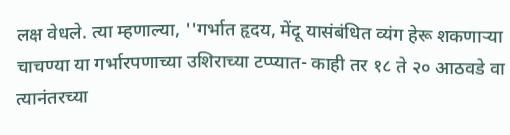लक्ष वेधले. त्या म्हणाल्या, ''गर्भात हृदय, मेंदू यासंबंधित व्यंग हेरू शकणाऱ्या चाचण्या या गर्भारपणाच्या उशिराच्या टप्प्यात- काही तर १८ ते २० आठवडे वा त्यानंतरच्या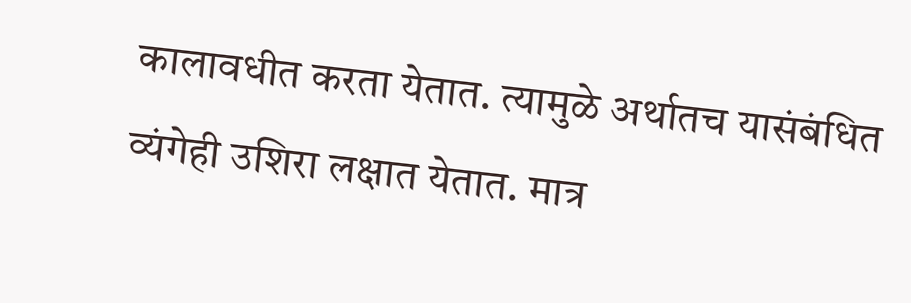कालावधीत करता येतात. त्यामुळे अर्थातच यासंबंधित व्यंगेही उशिरा लक्षात येतात. मात्र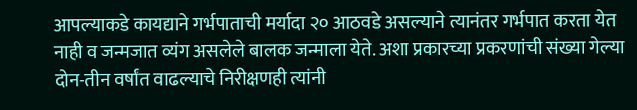आपल्याकडे कायद्याने गर्भपाताची मर्यादा २० आठवडे असल्याने त्यानंतर गर्भपात करता येत नाही व जन्मजात व्यंग असलेले बालक जन्माला येते. अशा प्रकारच्या प्रकरणांची संख्या गेल्या दोन-तीन वर्षांत वाढल्याचे निरीक्षणही त्यांनी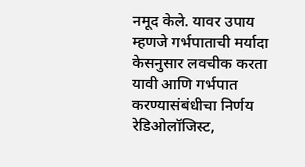नमूद केले. यावर उपाय म्हणजे गर्भपाताची मर्यादा केसनुसार लवचीक करता यावी आणि गर्भपात करण्यासंबंधीचा निर्णय रेडिओलॉजिस्ट,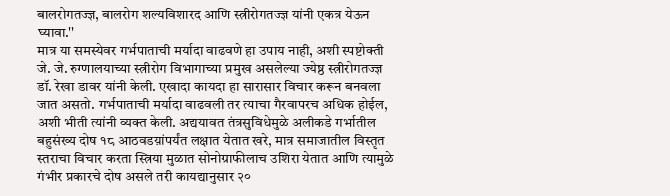बालरोगतज्ज्ञ, बालरोग शल्यविशारद आणि स्त्रीरोगतज्ज्ञ यांनी एकत्र येऊन घ्यावा.''
मात्र या समस्येवर गर्भपाताची मर्यादा वाढवणे हा उपाय नाही, अशी स्पष्टोक्ती जे. जे. रुग्णालयाच्या स्त्रीरोग विभागाच्या प्रमुख असलेल्या ज्येष्ठ स्त्रीरोगतज्ज्ञ डॉ. रेखा डावर यांनी केली. एखादा कायदा हा सारासार विचार करून बनवला जात असतो. गर्भपाताची मर्यादा वाढवली तर त्याचा गैरवापरच अधिक होईल, अशी भीती त्यांनी व्यक्त केली. अद्ययावत तंत्रसुविधेमुळे अलीकडे गर्भातील बहुसंख्य दोष १८ आठवडय़ांपर्यंत लक्षात येतात खरे, मात्र समाजातील विस्तृत स्तराचा विचार करता स्त्रिया मुळात सोनोग्राफीलाच उशिरा येतात आणि त्यामुळे गंभीर प्रकारचे दोष असले तरी कायद्यानुसार २०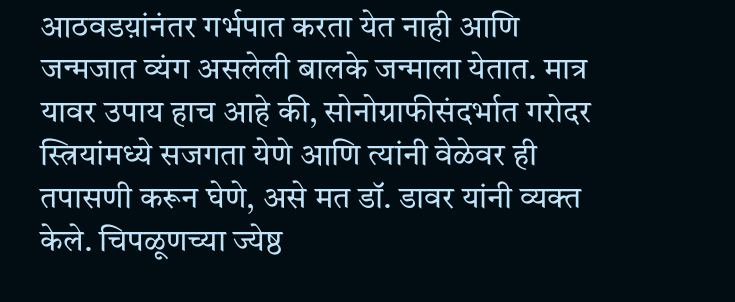आठवडय़ांनंतर गर्भपात करता येत नाही आणि जन्मजात व्यंग असलेली बालके जन्माला येतात. मात्र यावर उपाय हाच आहे की, सोनोग्राफीसंदर्भात गरोदर स्त्रियांमध्ये सजगता येणे आणि त्यांनी वेळेवर ही तपासणी करून घेणे, असे मत डॉ. डावर यांनी व्यक्त केले. चिपळूणच्या ज्येष्ठ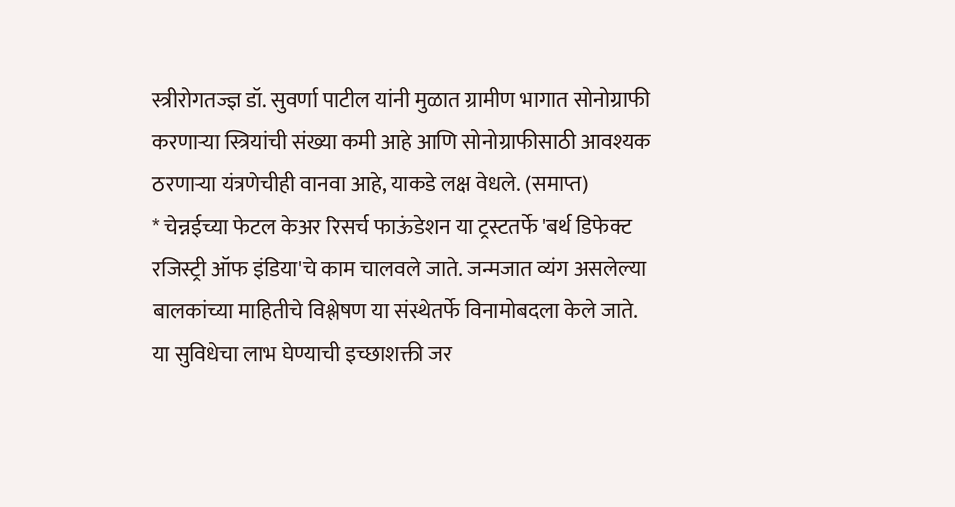स्त्रीरोगतज्ज्ञ डॉ. सुवर्णा पाटील यांनी मुळात ग्रामीण भागात सोनोग्राफी करणाऱ्या स्त्रियांची संख्या कमी आहे आणि सोनोग्राफीसाठी आवश्यक ठरणाऱ्या यंत्रणेचीही वानवा आहे, याकडे लक्ष वेधले. (समाप्त)
* चेन्नईच्या फेटल केअर रिसर्च फाऊंडेशन या ट्रस्टतर्फे 'बर्थ डिफेक्ट रजिस्ट्री ऑफ इंडिया'चे काम चालवले जाते. जन्मजात व्यंग असलेल्या बालकांच्या माहितीचे विश्लेषण या संस्थेतर्फे विनामोबदला केले जाते. या सुविधेचा लाभ घेण्याची इच्छाशक्ती जर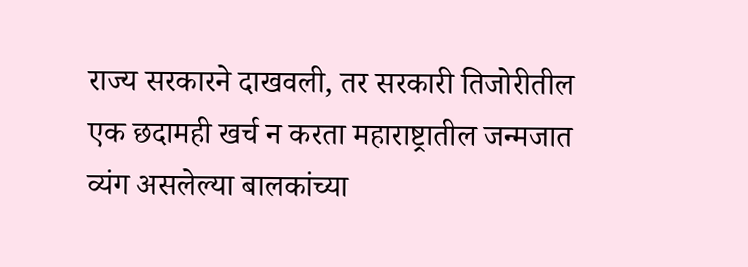राज्य सरकारने दाखवली, तर सरकारी तिजोरीतील एक छदामही खर्च न करता महाराष्ट्रातील जन्मजात व्यंग असलेल्या बालकांच्या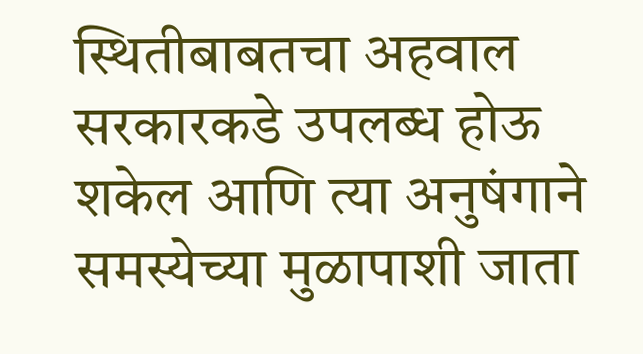स्थितीबाबतचा अहवाल सरकारकडे उपलब्ध होऊ शकेल आणि त्या अनुषंगाने समस्येच्या मुळापाशी जाता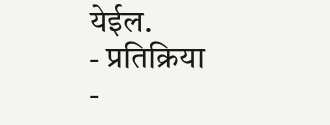येईल.
- प्रतिक्रिया
-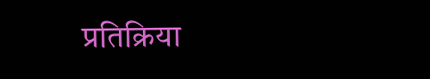प्रतिक्रिया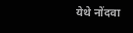येथे नोंदवा